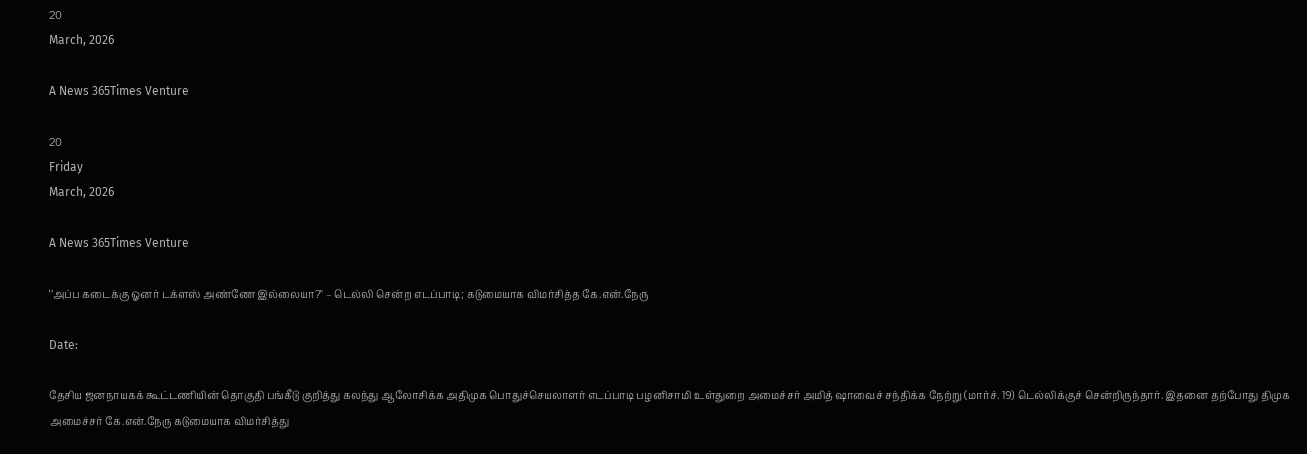20
March, 2026

A News 365Times Venture

20
Friday
March, 2026

A News 365Times Venture

‘’அப்ப கடைக்கு ஓனர் டக்ளஸ் அண்ணே இல்லையா?" – டெல்லி சென்ற எடப்பாடி; கடுமையாக விமர்சித்த கே.என்.நேரு

Date:

தேசிய ஜனநாயகக் கூட்டணியின் தொகுதி பங்கீடு குறித்து கலந்து ஆலோசிக்க அதிமுக பொதுச்செயலாளர் எடப்பாடி பழனிசாமி உள்துறை அமைச்சர் அமித் ஷாவைச் சந்திக்க நேற்று (மார்ச். 19) டெல்லிக்குச் சென்றிருந்தார். இதனை தற்போது திமுக அமைச்சர் கே.என்.நேரு கடுமையாக விமர்சித்து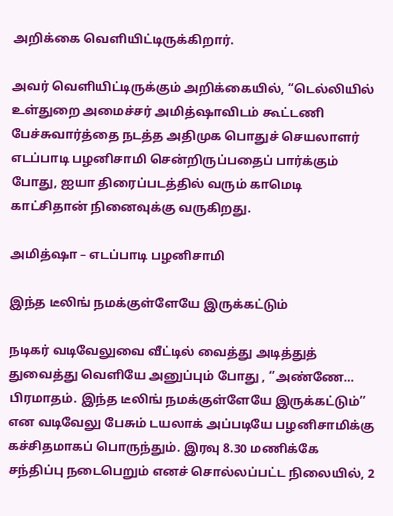அறிக்கை வெளியிட்டிருக்கிறார்.

அவர் வெளியிட்டிருக்கும் அறிக்கையில், “டெல்லியில் உள்துறை அமைச்சர் அமித்ஷாவிடம் கூட்டணி பேச்சுவார்த்தை நடத்த அதிமுக பொதுச் செயலாளர் எடப்பாடி பழனிசாமி சென்றிருப்பதைப் பார்க்கும் போது, ஐயா திரைப்படத்தில் வரும் காமெடி காட்சிதான் நினைவுக்கு வருகிறது.

அமித்ஷா – எடப்பாடி பழனிசாமி

இந்த டீலிங் நமக்குள்ளேயே இருக்கட்டும்

நடிகர் வடிவேலுவை வீட்டில் வைத்து அடித்துத் துவைத்து வெளியே அனுப்பும் போது , ‘’அண்ணே… பிரமாதம். இந்த டீலிங் நமக்குள்ளேயே இருக்கட்டும்’’ என வடிவேலு பேசும் டயலாக் அப்படியே பழனிசாமிக்கு கச்சிதமாகப் பொருந்தும். இரவு 8.30 மணிக்கே சந்திப்பு நடைபெறும் எனச் சொல்லப்பட்ட நிலையில், 2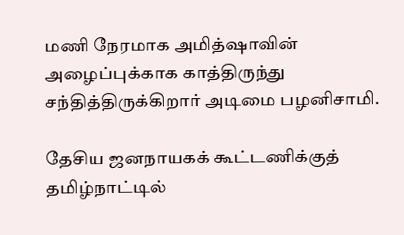மணி நேரமாக அமித்ஷாவின் அழைப்புக்காக காத்திருந்து சந்தித்திருக்கிறார் அடிமை பழனிசாமி.

தேசிய ஜனநாயகக் கூட்டணிக்குத் தமிழ்நாட்டில்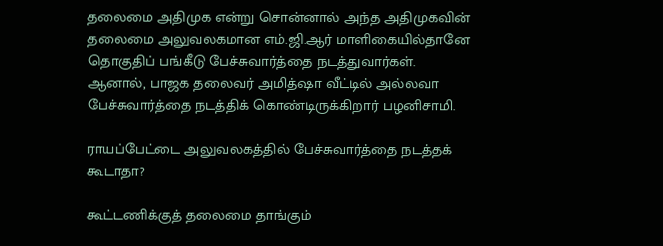தலைமை அதிமுக என்று சொன்னால் அந்த அதிமுகவின் தலைமை அலுவலகமான எம்.ஜி.ஆர் மாளிகையில்தானே தொகுதிப் பங்கீடு பேச்சுவார்த்தை நடத்துவார்கள். ஆனால், பாஜக தலைவர் அமித்ஷா வீட்டில் அல்லவா பேச்சுவார்த்தை நடத்திக் கொண்டிருக்கிறார் பழனிசாமி.

ராயப்பேட்டை அலுவலகத்தில் பேச்சுவார்த்தை நடத்தக் கூடாதா?

கூட்டணிக்குத் தலைமை தாங்கும்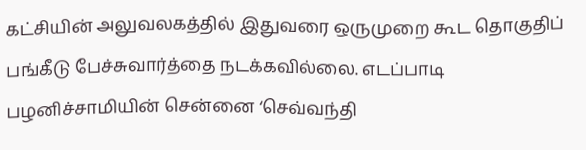கட்சியின் அலுவலகத்தில் இதுவரை ஒருமுறை கூட தொகுதிப் பங்கீடு பேச்சுவார்த்தை நடக்கவில்லை. எடப்பாடி பழனிச்சாமியின் சென்னை ‘செவ்வந்தி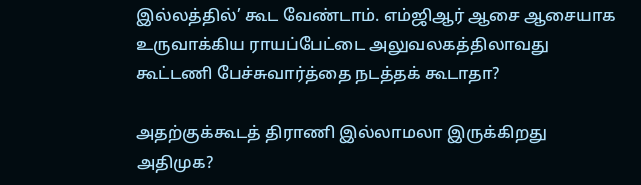இல்லத்தில்’ கூட வேண்டாம். எம்ஜிஆர் ஆசை ஆசையாக உருவாக்கிய ராயப்பேட்டை அலுவலகத்திலாவது கூட்டணி பேச்சுவார்த்தை நடத்தக் கூடாதா?

அதற்குக்கூடத் திராணி இல்லாமலா இருக்கிறது அதிமுக?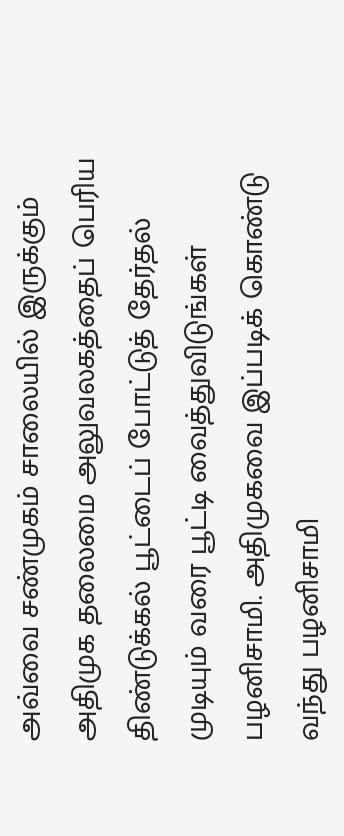அவ்வை சண்முகம் சாலையில் இருக்கும் அதிமுக தலைமை அலுவலகத்தைப் பெரிய திண்டுக்கல் பூட்டைப் போட்டுத் தேர்தல் முடியும் வரை பூட்டி வைத்துவிடுங்கள் பழனிசாமி. அதிமுகவை இப்படிக் கொண்டு வந்து பழனிசாமி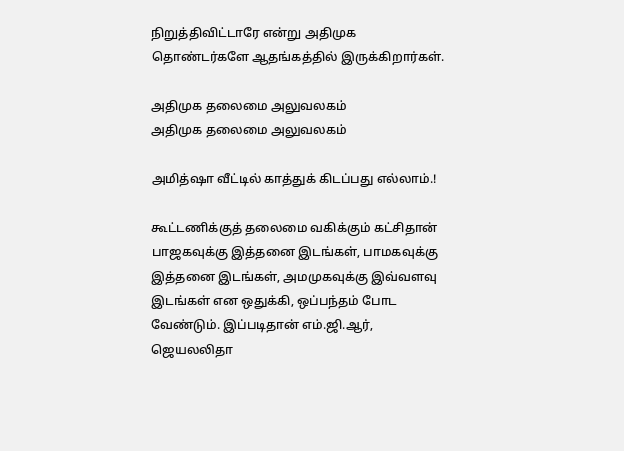நிறுத்திவிட்டாரே என்று அதிமுக தொண்டர்களே ஆதங்கத்தில் இருக்கிறார்கள்.

அதிமுக தலைமை அலுவலகம்
அதிமுக தலைமை அலுவலகம்

அமித்ஷா வீட்டில் காத்துக் கிடப்பது எல்லாம்.!

கூட்டணிக்குத் தலைமை வகிக்கும் கட்சிதான் பாஜகவுக்கு இத்தனை இடங்கள், பாமகவுக்கு இத்தனை இடங்கள், அமமுகவுக்கு இவ்வளவு இடங்கள் என ஒதுக்கி, ஒப்பந்தம் போட வேண்டும். இப்படிதான் எம்.ஜி.ஆர், ஜெயலலிதா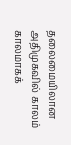தலைமையிலான அதிமுகவில் காலம் காலமாகக்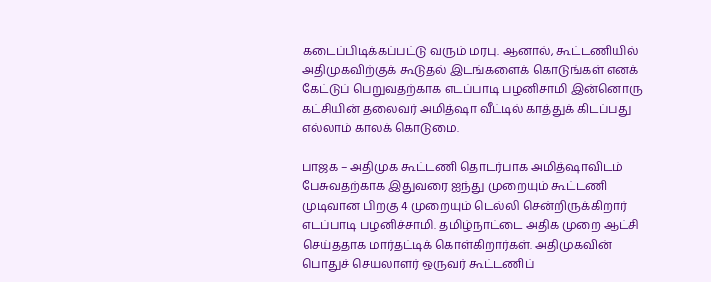கடைப்பிடிக்கப்பட்டு வரும் மரபு. ஆனால், கூட்டணியில் அதிமுகவிற்குக் கூடுதல் இடங்களைக் கொடுங்கள் எனக் கேட்டுப் பெறுவதற்காக எடப்பாடி பழனிசாமி இன்னொரு கட்சியின் தலைவர் அமித்ஷா வீட்டில் காத்துக் கிடப்பது எல்லாம் காலக் கொடுமை.

பாஜக – அதிமுக கூட்டணி தொடர்பாக அமித்ஷாவிடம் பேசுவதற்காக இதுவரை ஐந்து முறையும் கூட்டணி முடிவான பிறகு 4 முறையும் டெல்லி சென்றிருக்கிறார் எடப்பாடி பழனிச்சாமி. தமிழ்நாட்டை அதிக முறை ஆட்சி செய்ததாக மார்தட்டிக் கொள்கிறார்கள். அதிமுகவின் பொதுச் செயலாளர் ஒருவர் கூட்டணிப்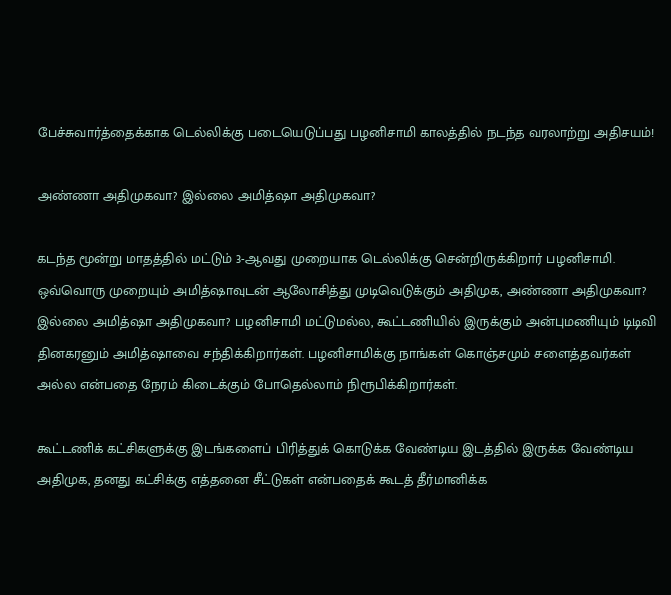பேச்சுவார்த்தைக்காக டெல்லிக்கு படையெடுப்பது பழனிசாமி காலத்தில் நடந்த வரலாற்று அதிசயம்!

அண்ணா அதிமுகவா? இல்லை அமித்ஷா அதிமுகவா?

கடந்த மூன்று மாதத்தில் மட்டும் 3-ஆவது முறையாக டெல்லிக்கு சென்றிருக்கிறார் பழனிசாமி. ஒவ்வொரு முறையும் அமித்ஷாவுடன் ஆலோசித்து முடிவெடுக்கும் அதிமுக, அண்ணா அதிமுகவா? இல்லை அமித்ஷா அதிமுகவா? பழனிசாமி மட்டுமல்ல, கூட்டணியில் இருக்கும் அன்புமணியும் டிடிவி தினகரனும் அமித்ஷாவை சந்திக்கிறார்கள். பழனிசாமிக்கு நாங்கள் கொஞ்சமும் சளைத்தவர்கள் அல்ல என்பதை நேரம் கிடைக்கும் போதெல்லாம் நிரூபிக்கிறார்கள்.

கூட்டணிக் கட்சிகளுக்கு இடங்களைப் பிரித்துக் கொடுக்க வேண்டிய இடத்தில் இருக்க வேண்டிய அதிமுக, தனது கட்சிக்கு எத்தனை சீட்டுகள் என்பதைக் கூடத் தீர்மானிக்க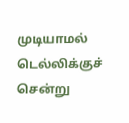முடியாமல் டெல்லிக்குச் சென்று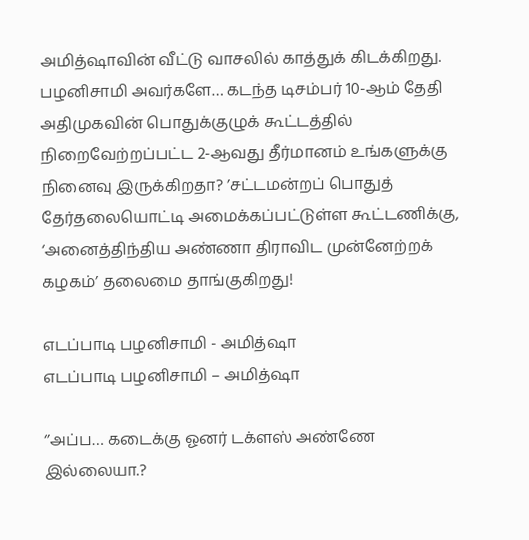அமித்ஷாவின் வீட்டு வாசலில் காத்துக் கிடக்கிறது. பழனிசாமி அவர்களே… கடந்த டிசம்பர் 10-ஆம் தேதி அதிமுகவின் பொதுக்குழுக் கூட்டத்தில் நிறைவேற்றப்பட்ட 2-ஆவது தீர்மானம் உங்களுக்கு நினைவு இருக்கிறதா? ’சட்டமன்றப் பொதுத் தேர்தலையொட்டி அமைக்கப்பட்டுள்ள கூட்டணிக்கு, ‘அனைத்திந்திய அண்ணா திராவிட முன்னேற்றக் கழகம்’ தலைமை தாங்குகிறது!

எடப்பாடி பழனிசாமி - அமித்ஷா
எடப்பாடி பழனிசாமி – அமித்ஷா

‘’அப்ப… கடைக்கு ஓனர் டக்ளஸ் அண்ணே இல்லையா.?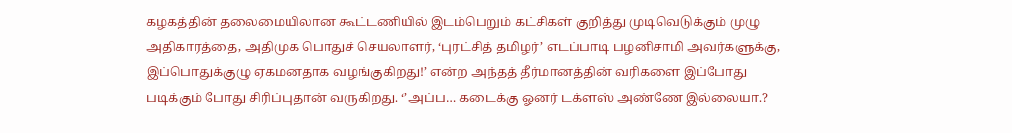கழகத்தின் தலைமையிலான கூட்டணியில் இடம்பெறும் கட்சிகள் குறித்து முடிவெடுக்கும் முழு அதிகாரத்தை, அதிமுக பொதுச் செயலாளர், ‘புரட்சித் தமிழர்’ எடப்பாடி பழனிசாமி அவர்களுக்கு, இப்பொதுக்குழு ஏகமனதாக வழங்குகிறது!’ என்ற அந்தத் தீர்மானத்தின் வரிகளை இப்போது படிக்கும் போது சிரிப்புதான் வருகிறது. ‘’அப்ப… கடைக்கு ஓனர் டக்ளஸ் அண்ணே இல்லையா.?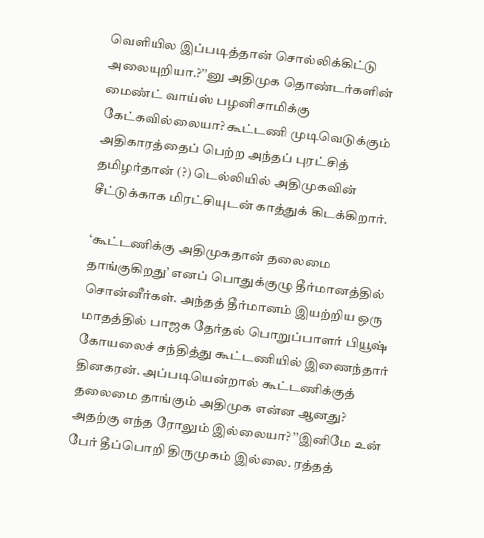வெளியில இப்படித்தான் சொல்லிக்கிட்டு அலையுறியா.?’’னு அதிமுக தொண்டர்களின் மைண்ட் வாய்ஸ் பழனிசாமிக்கு கேட்கவில்லையா? கூட்டணி முடிவெடுக்கும் அதிகாரத்தைப் பெற்ற அந்தப் புரட்சித் தமிழர்தான் (?) டெல்லியில் அதிமுகவின் சீட்டுக்காக மிரட்சியுடன் காத்துக் கிடக்கிறார்.

‘கூட்டணிக்கு அதிமுகதான் தலைமை தாங்குகிறது’ எனப் பொதுக்குழு தீர்மானத்தில் சொன்னீர்கள். அந்தத் தீர்மானம் இயற்றிய ஒரு மாதத்தில் பாஜக தேர்தல் பொறுப்பாளர் பியூஷ் கோயலைச் சந்தித்து கூட்டணியில் இணைந்தார் தினகரன். அப்படியென்றால் கூட்டணிக்குத் தலைமை தாங்கும் அதிமுக என்ன ஆனது? அதற்கு எந்த ரோலும் இல்லையா? ’’இனிமே உன் பேர் தீப்பொறி திருமுகம் இல்லை. ரத்தத்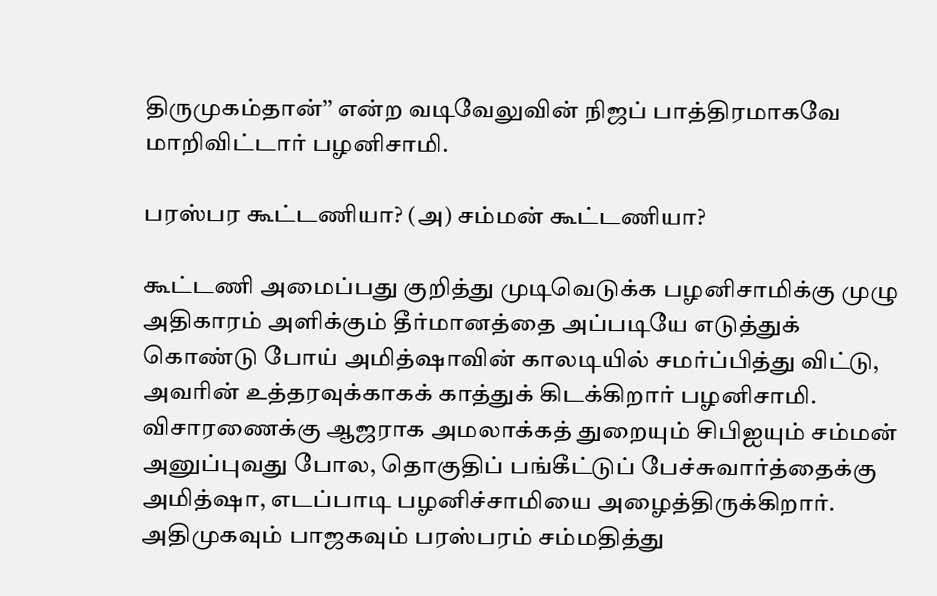திருமுகம்தான்’’ என்ற வடிவேலுவின் நிஜப் பாத்திரமாகவே மாறிவிட்டார் பழனிசாமி.

பரஸ்பர கூட்டணியா? (அ) சம்மன் கூட்டணியா?

கூட்டணி அமைப்பது குறித்து முடிவெடுக்க பழனிசாமிக்கு முழு அதிகாரம் அளிக்கும் தீர்மானத்தை அப்படியே எடுத்துக் கொண்டு போய் அமித்ஷாவின் காலடியில் சமர்ப்பித்து விட்டு, அவரின் உத்தரவுக்காகக் காத்துக் கிடக்கிறார் பழனிசாமி. விசாரணைக்கு ஆஜராக அமலாக்கத் துறையும் சிபிஐயும் சம்மன் அனுப்புவது போல, தொகுதிப் பங்கீட்டுப் பேச்சுவார்த்தைக்கு அமித்ஷா, எடப்பாடி பழனிச்சாமியை அழைத்திருக்கிறார். அதிமுகவும் பாஜகவும் பரஸ்பரம் சம்மதித்து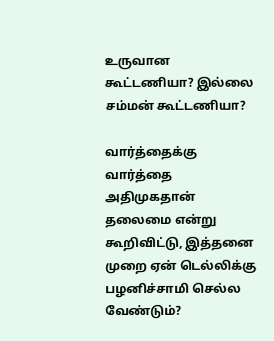உருவான கூட்டணியா? இல்லை சம்மன் கூட்டணியா?

வார்த்தைக்கு வார்த்தை அதிமுகதான் தலைமை என்று கூறிவிட்டு, இத்தனை முறை ஏன் டெல்லிக்கு பழனிச்சாமி செல்ல வேண்டும்?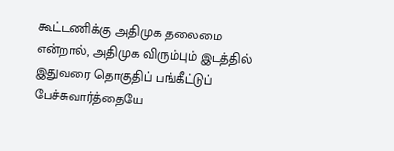கூட்டணிக்கு அதிமுக தலைமை என்றால், அதிமுக விரும்பும் இடத்தில் இதுவரை தொகுதிப் பங்கீட்டுப் பேச்சுவார்த்தையே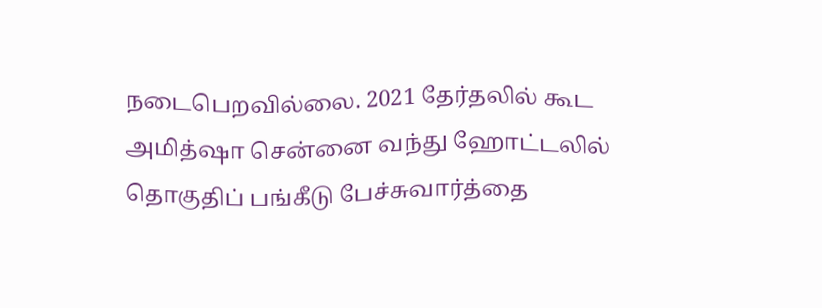நடைபெறவில்லை. 2021 தேர்தலில் கூட அமித்ஷா சென்னை வந்து ஹோட்டலில் தொகுதிப் பங்கீடு பேச்சுவார்த்தை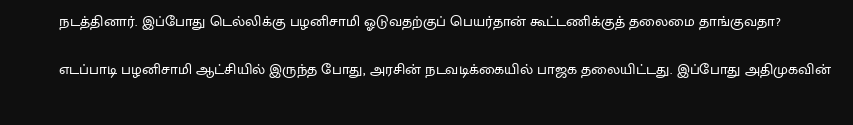நடத்தினார். இப்போது டெல்லிக்கு பழனிசாமி ஓடுவதற்குப் பெயர்தான் கூட்டணிக்குத் தலைமை தாங்குவதா?

எடப்பாடி பழனிசாமி ஆட்சியில் இருந்த போது, அரசின் நடவடிக்கையில் பாஜக தலையிட்டது. இப்போது அதிமுகவின்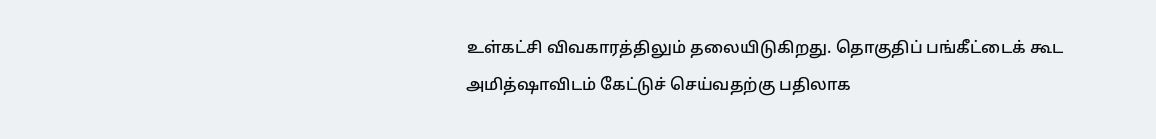உள்கட்சி விவகாரத்திலும் தலையிடுகிறது. தொகுதிப் பங்கீட்டைக் கூட அமித்ஷாவிடம் கேட்டுச் செய்வதற்கு பதிலாக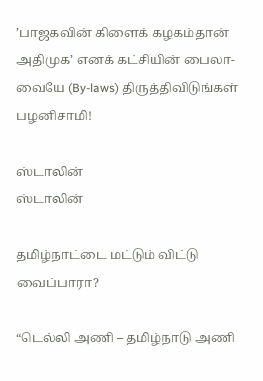’பாஜகவின் கிளைக் கழகம்தான் அதிமுக’ எனக் கட்சியின் பைலா-வையே (By-laws) திருத்திவிடுங்கள் பழனிசாமி!

ஸ்டாலின்
ஸ்டாலின்

தமிழ்நாட்டை மட்டும் விட்டு வைப்பாரா?

“டெல்லி அணி – தமிழ்நாடு அணி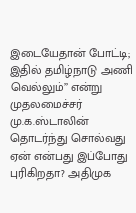இடையேதான் போட்டி; இதில் தமிழ்நாடு அணி வெல்லும்’’ என்று முதலமைச்சர் மு.க.ஸ்டாலின் தொடர்ந்து சொல்வது ஏன் என்பது இப்போது புரிகிறதா? அதிமுக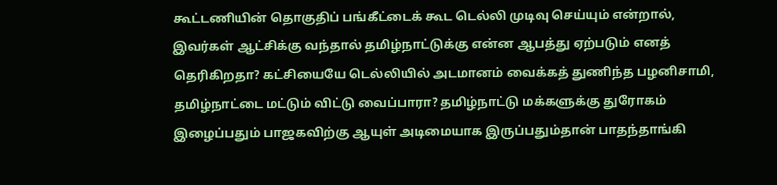கூட்டணியின் தொகுதிப் பங்கீட்டைக் கூட டெல்லி முடிவு செய்யும் என்றால், இவர்கள் ஆட்சிக்கு வந்தால் தமிழ்நாட்டுக்கு என்ன ஆபத்து ஏற்படும் எனத் தெரிகிறதா? கட்சியையே டெல்லியில் அடமானம் வைக்கத் துணிந்த பழனிசாமி, தமிழ்நாட்டை மட்டும் விட்டு வைப்பாரா? தமிழ்நாட்டு மக்களுக்கு துரோகம் இழைப்பதும் பாஜகவிற்கு ஆயுள் அடிமையாக இருப்பதும்தான் பாதந்தாங்கி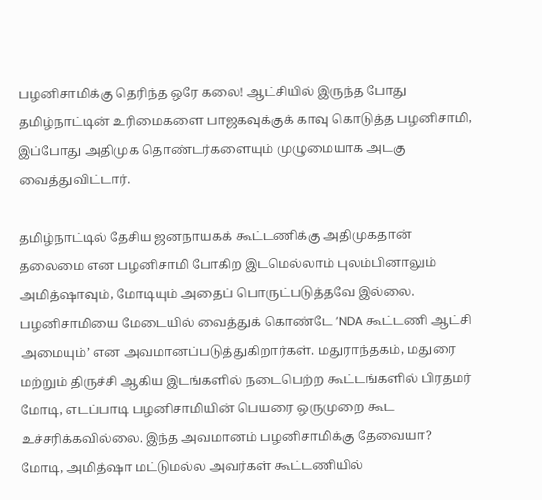பழனிசாமிக்கு தெரிந்த ஒரே கலை! ஆட்சியில் இருந்த போது தமிழ்நாட்டின் உரிமைகளை பாஜகவுக்குக் காவு கொடுத்த பழனிசாமி, இப்போது அதிமுக தொண்டர்களையும் முழுமையாக அடகு வைத்துவிட்டார்.

தமிழ்நாட்டில் தேசிய ஜனநாயகக் கூட்டணிக்கு அதிமுகதான் தலைமை என பழனிசாமி போகிற இடமெல்லாம் புலம்பினாலும் அமித்ஷாவும், மோடியும் அதைப் பொருட்படுத்தவே இல்லை. பழனிசாமியை மேடையில் வைத்துக் கொண்டே ’NDA கூட்டணி ஆட்சி அமையும்’ என அவமானப்படுத்துகிறார்கள். மதுராந்தகம், மதுரை மற்றும் திருச்சி ஆகிய இடங்களில் நடைபெற்ற கூட்டங்களில் பிரதமர் மோடி, எடப்பாடி பழனிசாமியின் பெயரை ஒருமுறை கூட உச்சரிக்கவில்லை. இந்த அவமானம் பழனிசாமிக்கு தேவையா? மோடி, அமித்ஷா மட்டுமல்ல அவர்கள் கூட்டணியில்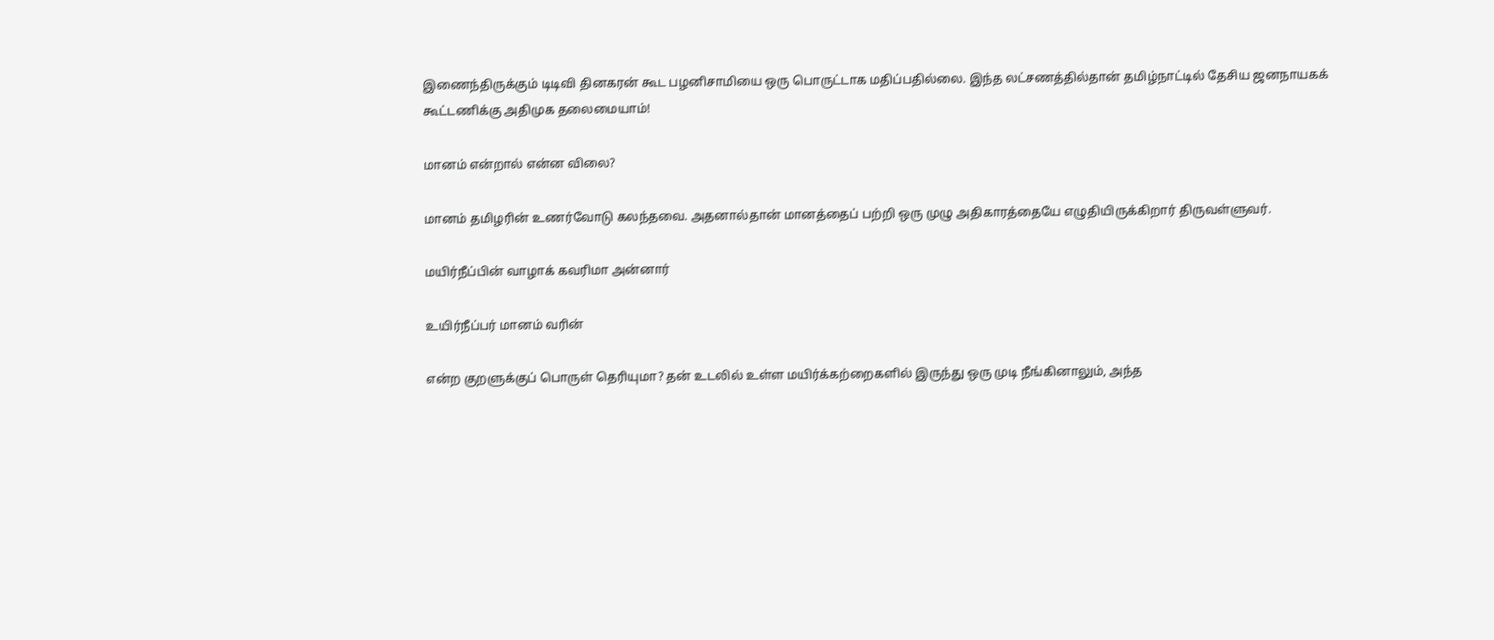இணைந்திருக்கும் டிடிவி தினகரன் கூட பழனிசாமியை ஒரு பொருட்டாக மதிப்பதில்லை. இந்த லட்சணத்தில்தான் தமிழ்நாட்டில் தேசிய ஜனநாயகக் கூட்டணிக்கு அதிமுக தலைமையாம்!

மானம் என்றால் என்ன விலை?

மானம் தமிழரின் உணர்வோடு கலந்தவை. அதனால்தான் மானத்தைப் பற்றி ஒரு முழு அதிகாரத்தையே எழுதியிருக்கிறார் திருவள்ளுவர்.

மயிர்நீப்பின் வாழாக் கவரிமா அன்னார்

உயிர்நீப்பர் மானம் வரின்

என்ற குறளுக்குப் பொருள் தெரியுமா? தன் உடலில் உள்ள மயிர்க்கற்றைகளில் இருந்து ஒரு முடி நீங்கினாலும், அந்த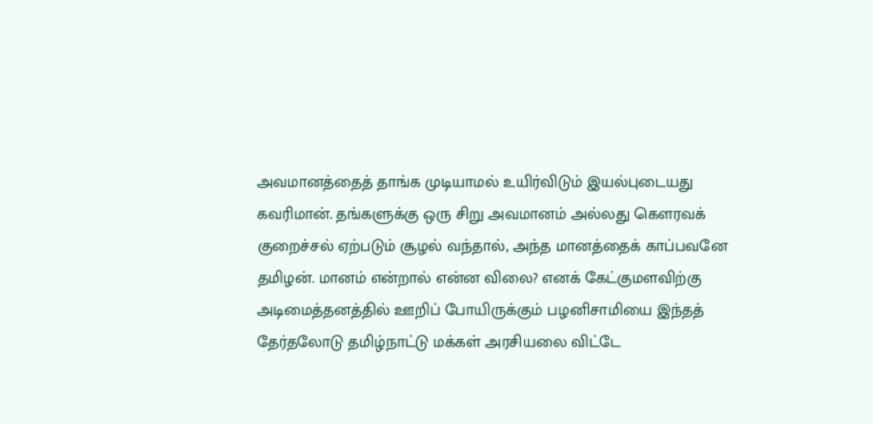அவமானத்தைத் தாங்க முடியாமல் உயிர்விடும் இயல்புடையது கவரிமான். தங்களுக்கு ஒரு சிறு அவமானம் அல்லது கௌரவக் குறைச்சல் ஏற்படும் சூழல் வந்தால், அந்த மானத்தைக் காப்பவனே தமிழன். மானம் என்றால் என்ன விலை? எனக் கேட்குமளவிற்கு அடிமைத்தனத்தில் ஊறிப் போயிருக்கும் பழனிசாமியை இந்தத் தேர்தலோடு தமிழ்நாட்டு மக்கள் அரசியலை விட்டே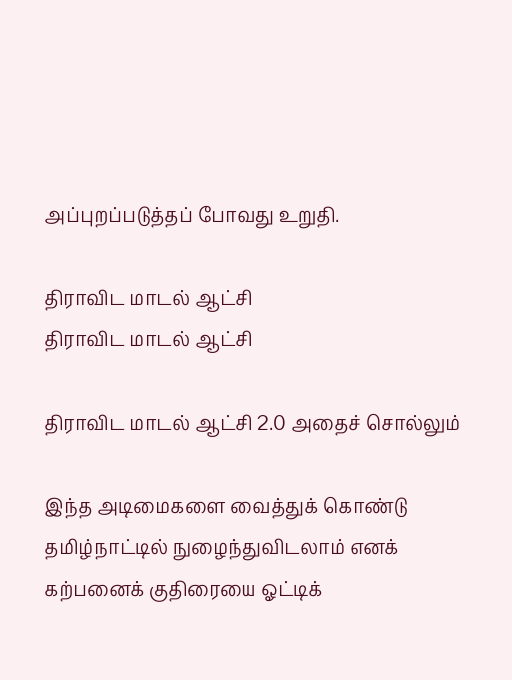அப்புறப்படுத்தப் போவது உறுதி.

திராவிட மாடல் ஆட்சி
திராவிட மாடல் ஆட்சி

திராவிட மாடல் ஆட்சி 2.0 அதைச் சொல்லும்

இந்த அடிமைகளை வைத்துக் கொண்டு தமிழ்நாட்டில் நுழைந்துவிடலாம் எனக் கற்பனைக் குதிரையை ஓட்டிக்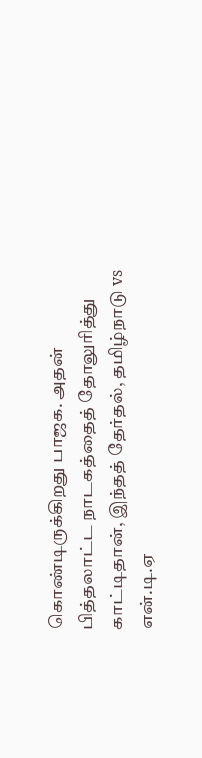கொண்டிருக்கிறது பாஜக. அதன் பித்தலாட்ட நாடகத்தைத் தோலுரித்து காட்டிதான், இந்தத் தேர்தல், தமிழ்நாடு vs என்.டி.ஏ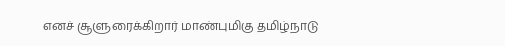எனச் சூளுரைக்கிறார் மாண்புமிகு தமிழ்நாடு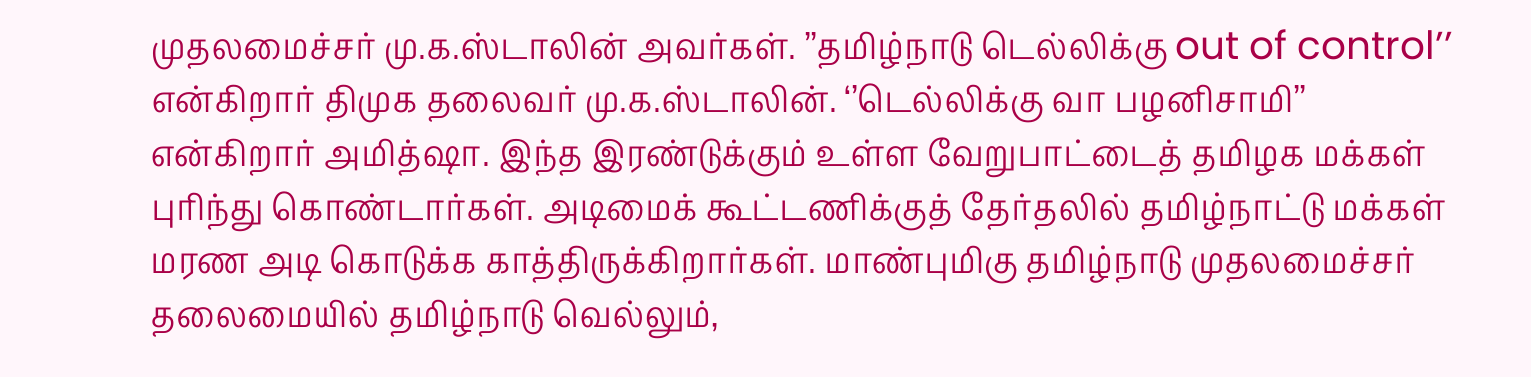முதலமைச்சர் மு.க.ஸ்டாலின் அவர்கள். ’’தமிழ்நாடு டெல்லிக்கு out of control’’ என்கிறார் திமுக தலைவர் மு.க.ஸ்டாலின். ‘’டெல்லிக்கு வா பழனிசாமி’’ என்கிறார் அமித்ஷா. இந்த இரண்டுக்கும் உள்ள வேறுபாட்டைத் தமிழக மக்கள் புரிந்து கொண்டார்கள். அடிமைக் கூட்டணிக்குத் தேர்தலில் தமிழ்நாட்டு மக்கள் மரண அடி கொடுக்க காத்திருக்கிறார்கள். மாண்புமிகு தமிழ்நாடு முதலமைச்சர் தலைமையில் தமிழ்நாடு வெல்லும்,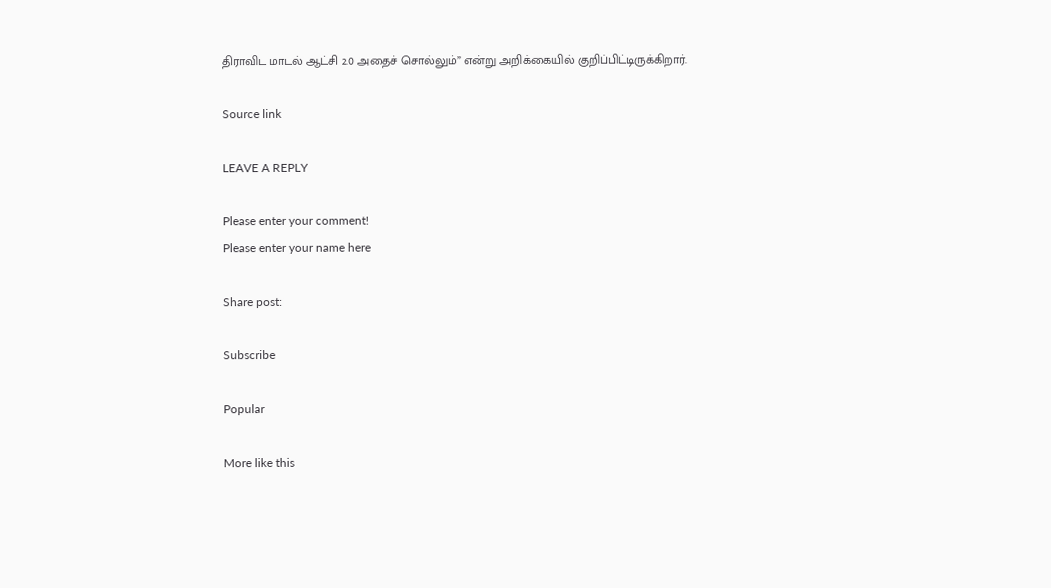திராவிட மாடல் ஆட்சி 2.0 அதைச் சொல்லும்” என்று அறிக்கையில் குறிப்பிட்டிருக்கிறார்.

Source link

LEAVE A REPLY

Please enter your comment!
Please enter your name here

Share post:

Subscribe

Popular

More like this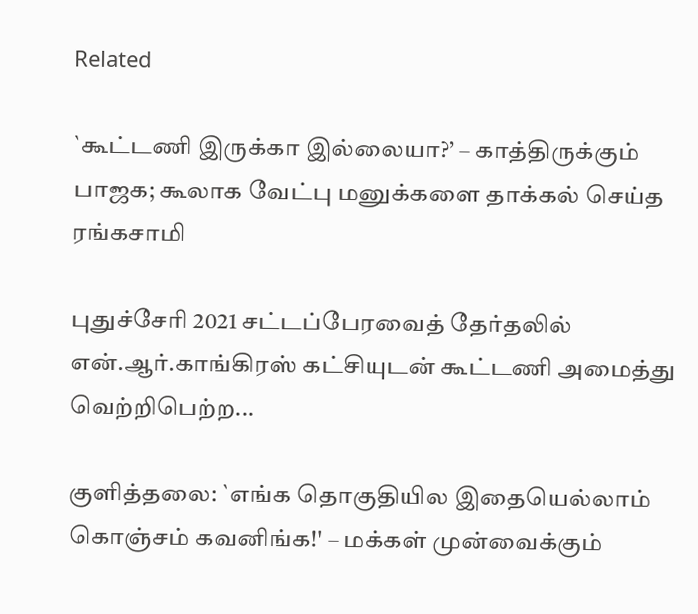Related

`கூட்டணி இருக்கா இல்லையா?’ – காத்திருக்கும் பாஜக; கூலாக வேட்பு மனுக்களை தாக்கல் செய்த ரங்கசாமி

புதுச்சேரி 2021 சட்டப்பேரவைத் தேர்தலில் என்.ஆர்.காங்கிரஸ் கட்சியுடன் கூட்டணி அமைத்து வெற்றிபெற்ற...

குளித்தலை: `எங்க தொகுதியில இதையெல்லாம் கொஞ்சம் கவனிங்க!' – மக்கள் முன்வைக்கும்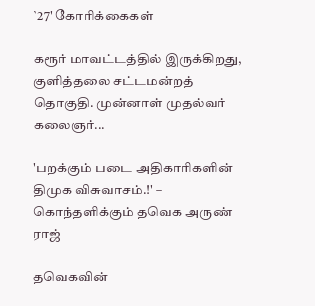`27' கோரிக்கைகள்

கரூர் மாவட்டத்தில் இருக்கிறது, குளித்தலை சட்டமன்றத் தொகுதி. முன்னாள் முதல்வர் கலைஞர்...

'பறக்கும் படை அதிகாரிகளின் திமுக விசுவாசம்.!' – கொந்தளிக்கும் தவெக அருண் ராஜ்

தவெகவின்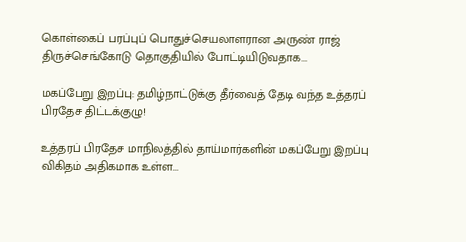கொள்கைப் பரப்புப் பொதுச்செயலாளரான அருண் ராஜ் திருச்செங்கோடு தொகுதியில் போட்டியிடுவதாக...

மகப்பேறு இறப்பு: தமிழ்நாட்டுக்கு தீர்வைத் தேடி வந்த உத்தரப் பிரதேச திட்டக்குழு!

உத்தரப் பிரதேச மாநிலத்தில் தாய்மார்களின் மகப்பேறு இறப்பு விகிதம் அதிகமாக உள்ள...